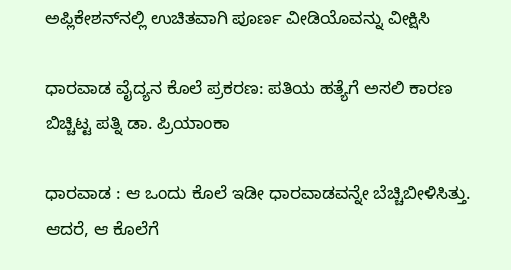ಅಪ್ಲಿಕೇಶನ್‌ನಲ್ಲಿ ಉಚಿತವಾಗಿ ಪೂರ್ಣ ವೀಡಿಯೊವನ್ನು ವೀಕ್ಷಿಸಿ

ಧಾರವಾಡ ವೈದ್ಯನ ಕೊಲೆ ಪ್ರಕರಣ: ಪತಿಯ ಹತ್ಯೆಗೆ ಅಸಲಿ ಕಾರಣ ಬಿಚ್ಚಿಟ್ಟ ಪತ್ನಿ ಡಾ. ಪ್ರಿಯಾಂಕಾ

ಧಾರವಾಡ : ಆ ಒಂದು ಕೊಲೆ ಇಡೀ ಧಾರವಾಡವನ್ನೇ ಬೆಚ್ಚಿಬೀಳಿಸಿತ್ತು. ಆದರೆ, ಆ ಕೊಲೆಗೆ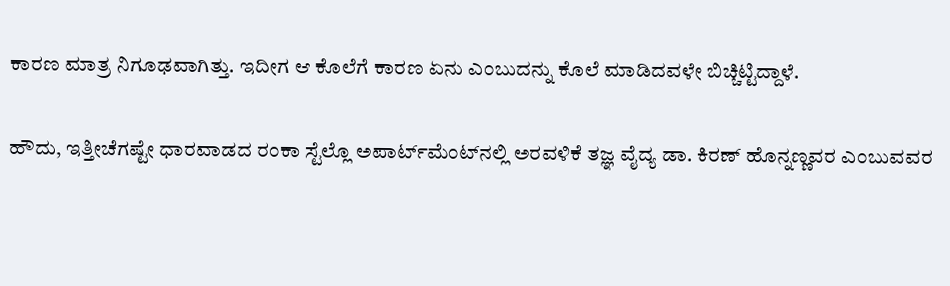ಕಾರಣ ಮಾತ್ರ ನಿಗೂಢವಾಗಿತ್ತು. ಇದೀಗ ಆ ಕೊಲೆಗೆ ಕಾರಣ ಏನು ಎಂಬುದನ್ನು ಕೊಲೆ ಮಾಡಿದವಳೇ ಬಿಚ್ಚಿಟ್ಟಿದ್ದಾಳೆ.

ಹೌದು, ಇತ್ತೀಚೆಗಷ್ಟೇ ಧಾರವಾಡದ ರಂಕಾ ಸ್ಟೆಲ್ಲೊ ಅಪಾರ್ಟ್‌ಮೆಂಟ್‌ನಲ್ಲಿ ಅರವಳಿಕೆ ತಜ್ಞ ವೈದ್ಯ ಡಾ. ಕಿರಣ್ ಹೊನ್ನಣ್ಣವರ ಎಂಬುವವರ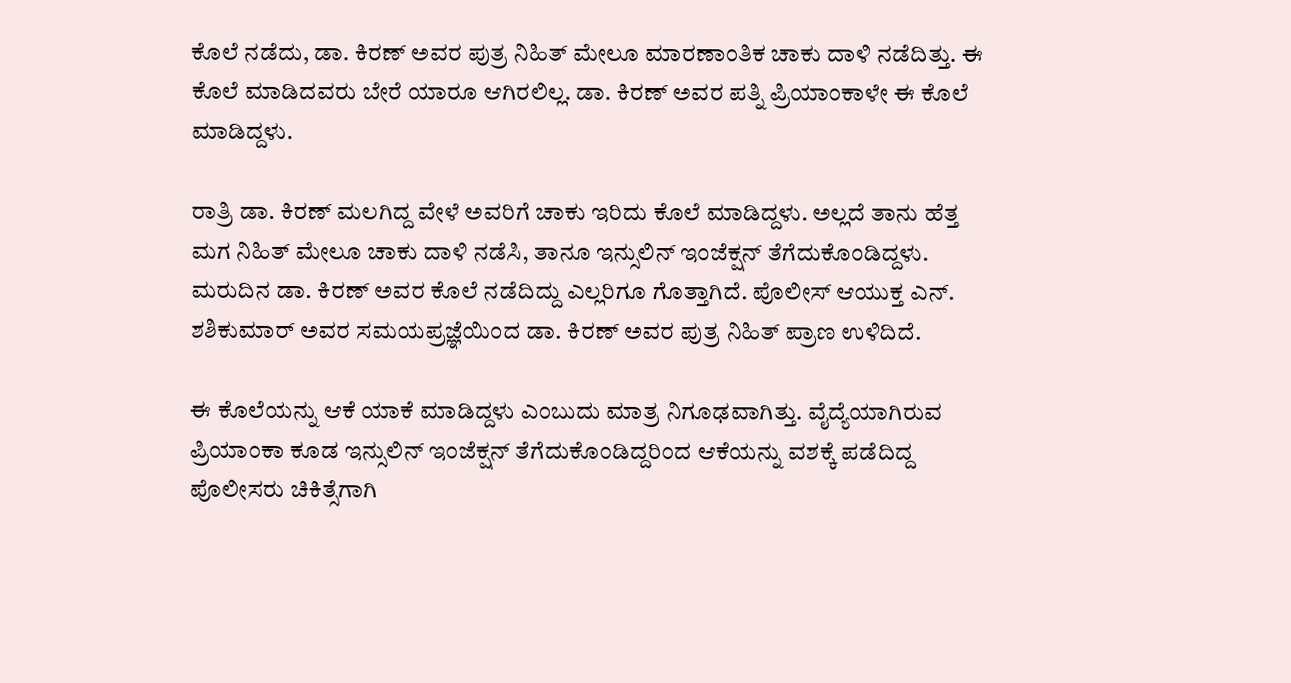ಕೊಲೆ ನಡೆದು, ಡಾ. ಕಿರಣ್ ಅವರ ಪುತ್ರ ನಿಹಿತ್ ಮೇಲೂ ಮಾರಣಾಂತಿಕ ಚಾಕು ದಾಳಿ ನಡೆದಿತ್ತು. ಈ ಕೊಲೆ ಮಾಡಿದವರು ಬೇರೆ ಯಾರೂ ಆಗಿರಲಿಲ್ಲ. ಡಾ. ಕಿರಣ್ ಅವರ ಪತ್ನಿ ಪ್ರಿಯಾಂಕಾಳೇ ಈ ಕೊಲೆ ಮಾಡಿದ್ದಳು.

ರಾತ್ರಿ ಡಾ. ಕಿರಣ್ ಮಲಗಿದ್ದ ವೇಳೆ ಅವರಿಗೆ ಚಾಕು ಇರಿದು ಕೊಲೆ ಮಾಡಿದ್ದಳು. ಅಲ್ಲದೆ ತಾನು ಹೆತ್ತ ಮಗ ನಿಹಿತ್ ಮೇಲೂ ಚಾಕು ದಾಳಿ ನಡೆಸಿ, ತಾನೂ ಇನ್ಸುಲಿನ್ ಇಂಜೆಕ್ಷನ್ ತೆಗೆದುಕೊಂಡಿದ್ದಳು. ಮರುದಿನ ಡಾ. ಕಿರಣ್ ಅವರ ಕೊಲೆ ನಡೆದಿದ್ದು ಎಲ್ಲರಿಗೂ ಗೊತ್ತಾಗಿದೆ. ಪೊಲೀಸ್ ಆಯುಕ್ತ ಎನ್. ಶಶಿಕುಮಾರ್ ಅವರ ಸಮಯಪ್ರಜ್ಞೆಯಿಂದ ಡಾ. ಕಿರಣ್ ಅವರ ಪುತ್ರ ನಿಹಿತ್ ಪ್ರಾಣ ಉಳಿದಿದೆ.

ಈ ಕೊಲೆಯನ್ನು ಆಕೆ ಯಾಕೆ ಮಾಡಿದ್ದಳು ಎಂಬುದು ಮಾತ್ರ ನಿಗೂಢವಾಗಿತ್ತು. ವೈದ್ಯೆಯಾಗಿರುವ ಪ್ರಿಯಾಂಕಾ ಕೂಡ ಇನ್ಸುಲಿನ್ ಇಂಜೆಕ್ಷನ್ ತೆಗೆದುಕೊಂಡಿದ್ದರಿಂದ ಆಕೆಯನ್ನು ವಶಕ್ಕೆ ಪಡೆದಿದ್ದ ಪೊಲೀಸರು ಚಿಕಿತ್ಸೆಗಾಗಿ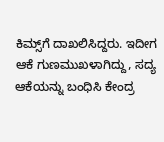ಕಿಮ್ಸ್‌ಗೆ ದಾಖಲಿಸಿದ್ದರು. ಇದೀಗ ಆಕೆ ಗುಣಮುಖಳಾಗಿದ್ದು, ಸದ್ಯ ಆಕೆಯನ್ನು ಬಂಧಿಸಿ ಕೇಂದ್ರ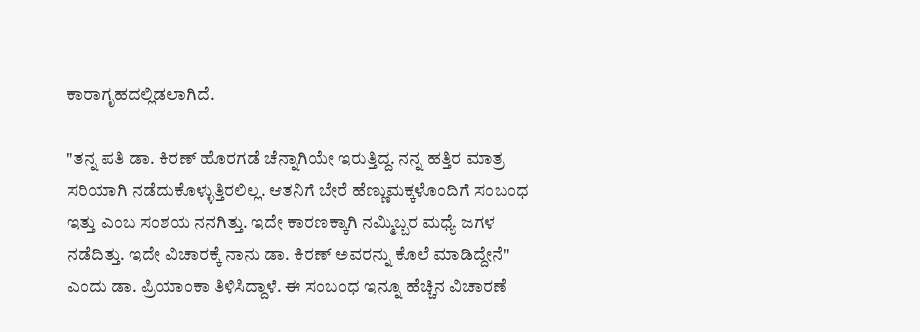ಕಾರಾಗೃಹದಲ್ಲಿಡಲಾಗಿದೆ.

"ತನ್ನ ಪತಿ ಡಾ. ಕಿರಣ್ ಹೊರಗಡೆ ಚೆನ್ನಾಗಿಯೇ ಇರುತ್ತಿದ್ದ. ನನ್ನ ಹತ್ತಿರ ಮಾತ್ರ ಸರಿಯಾಗಿ ನಡೆದುಕೊಳ್ಳುತ್ತಿರಲಿಲ್ಲ. ಆತನಿಗೆ ಬೇರೆ ಹೆಣ್ಣುಮಕ್ಕಳೊಂದಿಗೆ ಸಂಬಂಧ ಇತ್ತು ಎಂಬ ಸಂಶಯ ನನಗಿತ್ತು. ಇದೇ ಕಾರಣಕ್ಕಾಗಿ ನಮ್ಮಿಬ್ಬರ ಮಧ್ಯೆ ಜಗಳ ನಡೆದಿತ್ತು. ಇದೇ ವಿಚಾರಕ್ಕೆ ನಾನು ಡಾ. ಕಿರಣ್‌ ಅವರನ್ನು ಕೊಲೆ ಮಾಡಿದ್ದೇನೆ" ಎಂದು ಡಾ. ಪ್ರಿಯಾಂಕಾ ತಿಳಿಸಿದ್ದಾಳೆ. ಈ ಸಂಬಂಧ ಇನ್ನೂ ಹೆಚ್ಚಿನ ವಿಚಾರಣೆ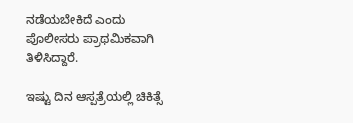ನಡೆಯಬೇಕಿದೆ ಎಂದು ಪೊಲೀಸರು ಪ್ರಾಥಮಿಕವಾಗಿ ತಿಳಿಸಿದ್ದಾರೆ.

ಇಷ್ಟು ದಿನ ಆಸ್ಪತ್ರೆಯಲ್ಲಿ ಚಿಕಿತ್ಸೆ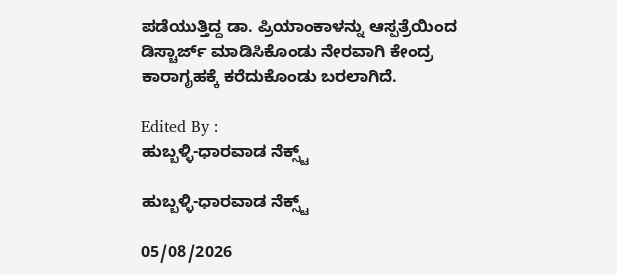ಪಡೆಯುತ್ತಿದ್ದ ಡಾ. ಪ್ರಿಯಾಂಕಾಳನ್ನು ಆಸ್ಪತ್ರೆಯಿಂದ ಡಿಸ್ಚಾರ್ಜ್ ಮಾಡಿಸಿಕೊಂಡು ನೇರವಾಗಿ ಕೇಂದ್ರ ಕಾರಾಗೃಹಕ್ಕೆ ಕರೆದುಕೊಂಡು ಬರಲಾಗಿದೆ.

Edited By :
ಹುಬ್ಬಳ್ಳಿ-ಧಾರವಾಡ ನೆಕ್ಸ್ಟ್

ಹುಬ್ಬಳ್ಳಿ-ಧಾರವಾಡ ನೆಕ್ಸ್ಟ್

05/08/2026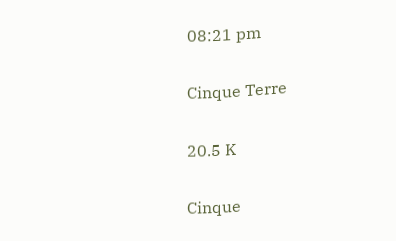08:21 pm

Cinque Terre

20.5 K

Cinque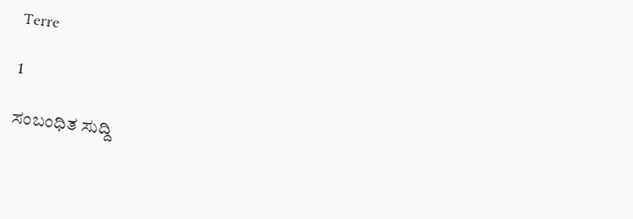Terre

1

ಸಂಬಂಧಿತ ಸುದ್ದಿ